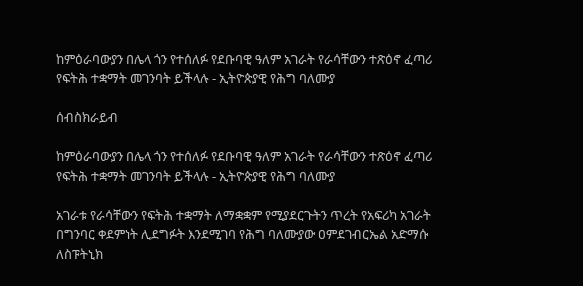ከምዕራባውያን በሌላ ጎን የተሰለፉ የደቡባዊ ዓለም አገራት የራሳቸውን ተጽዕኖ ፈጣሪ የፍትሕ ተቋማት መገንባት ይችላሉ - ኢትዮጵያዊ የሕግ ባለሙያ

ሰብስክራይብ

ከምዕራባውያን በሌላ ጎን የተሰለፉ የደቡባዊ ዓለም አገራት የራሳቸውን ተጽዕኖ ፈጣሪ የፍትሕ ተቋማት መገንባት ይችላሉ - ኢትዮጵያዊ የሕግ ባለሙያ

አገራቱ የራሳቸውን የፍትሕ ተቋማት ለማቋቋም የሚያደርጉትን ጥረት የአፍሪካ አገራት በግንባር ቀደምነት ሊደግፉት እንደሚገባ የሕግ ባለሙያው ዐምደገብርኤል አድማሱ ለስፑትኒክ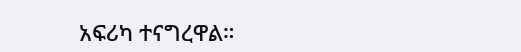አፍሪካ ተናግረዋል።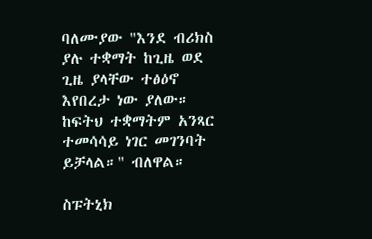ባለሙያው "እንደ ብሪክስ ያሉ ተቋማት ከጊዜ ወደ ጊዜ ያላቸው ተፅዕኖ እየበረታ ነው ያለው። ከፍትህ ተቋማትም አንጻር ተመሳሳይ ነገር መገንባት ይቻላል።" ብለዋል።

ስፑትኒክ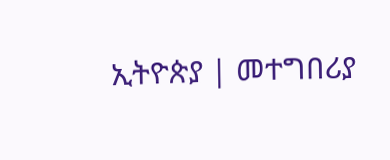ኢትዮጵያ | መተግበሪያ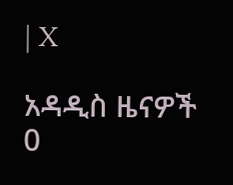| X

አዳዲስ ዜናዎች
0